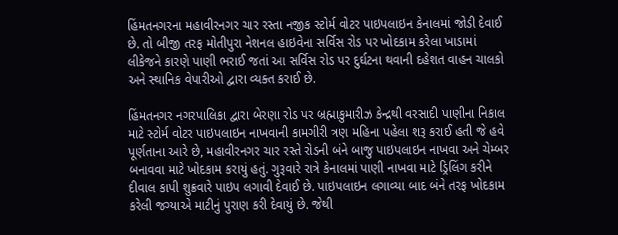હિંમતનગરના મહાવીરનગર ચાર રસ્તા નજીક સ્ટોર્મ વોટર પાઇપલાઇન કેનાલમાં જોડી દેવાઈ છે. તો બીજી તરફ મોતીપુરા નેશનલ હાઇવેના સર્વિસ રોડ પર ખોદકામ કરેલા ખાડામાં લીકેજને કારણે પાણી ભરાઈ જતાં આ સર્વિસ રોડ પર દુર્ઘટના થવાની દહેશત વાહન ચાલકો અને સ્થાનિક વેપારીઓ દ્વારા વ્યક્ત કરાઈ છે.

હિંમતનગર નગરપાલિકા દ્વારા બેરણા રોડ પર બ્રહ્માકુમારીઝ કેન્દ્રથી વરસાદી પાણીના નિકાલ માટે સ્ટોર્મ વોટર પાઇપલાઇન નાખવાની કામગીરી ત્રણ મહિના પહેલા શરૂ કરાઈ હતી જે હવે પૂર્ણતાના આરે છે, મહાવીરનગર ચાર રસ્તે રોડની બંને બાજુ પાઇપલાઇન નાખવા અને ચેમ્બર બનાવવા માટે ખોદકામ કરાયું હતું. ગુરૂવારે રાત્રે કેનાલમાં પાણી નાખવા માટે ડ્રિલિંગ કરીને દીવાલ કાપી શુક્રવારે પાઇપ લગાવી દેવાઈ છે. પાઇપલાઇન લગાવ્યા બાદ બંને તરફ ખોદકામ કરેલી જગ્યાએ માટીનું પુરાણ કરી દેવાયું છે. જેથી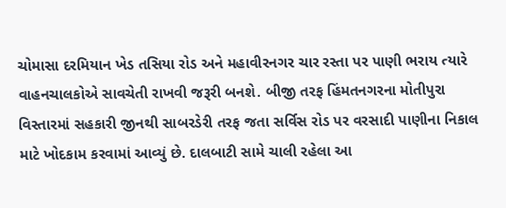ચોમાસા દરમિયાન ખેડ તસિયા રોડ અને મહાવીરનગર ચાર રસ્તા પર પાણી ભરાય ત્યારે વાહનચાલકોએ સાવચેતી રાખવી જરૂરી બનશે. બીજી તરફ હિંમતનગરના મોતીપુરા વિસ્તારમાં સહકારી જીનથી સાબરડેરી તરફ જતા સર્વિસ રોડ પર વરસાદી પાણીના નિકાલ માટે ખોદકામ કરવામાં આવ્યું છે. દાલબાટી સામે ચાલી રહેલા આ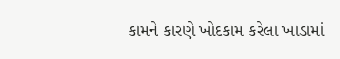કામને કારણે ખોદકામ કરેલા ખાડામાં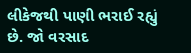લીકેજથી પાણી ભરાઈ રહ્યું છે. જો વરસાદ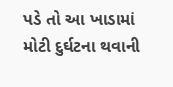પડે તો આ ખાડામાં મોટી દુર્ઘટના થવાની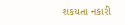શકયતા નકારી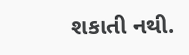શકાતી નથી.